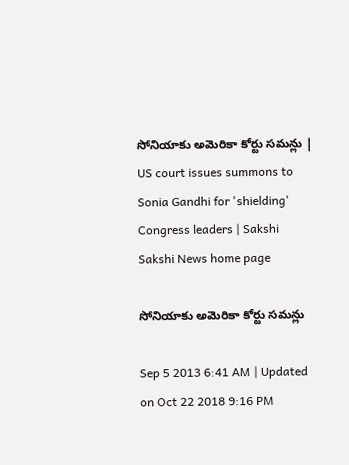సోనియాకు అమెరికా కోర్టు సమన్లు | US court issues summons to Sonia Gandhi for 'shielding' Congress leaders | Sakshi
Sakshi News home page

సోనియాకు అమెరికా కోర్టు సమన్లు

Sep 5 2013 6:41 AM | Updated on Oct 22 2018 9:16 PM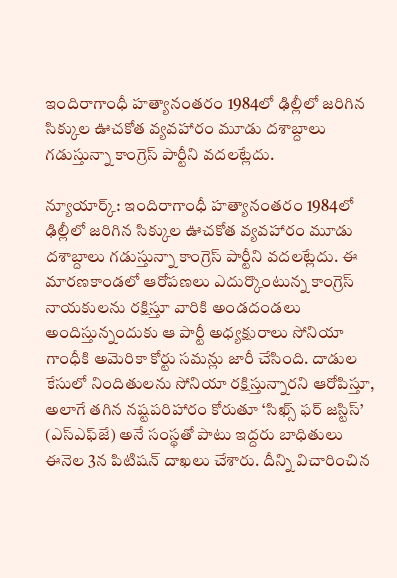ఇందిరాగాంధీ హత్యానంతరం 1984లో ఢిల్లీలో జరిగిన సిక్కుల ఊచకోత వ్యవహారం మూడు దశాబ్దాలు గడుస్తున్నా కాంగ్రెస్ పార్టీని వదలట్లేదు.

న్యూయార్క్: ఇందిరాగాంధీ హత్యానంతరం 1984లో ఢిల్లీలో జరిగిన సిక్కుల ఊచకోత వ్యవహారం మూడు దశాబ్దాలు గడుస్తున్నా కాంగ్రెస్ పార్టీని వదలట్లేదు. ఈ మారణకాండలో ఆరోపణలు ఎదుర్కొంటున్న కాంగ్రెస్ నాయకులను రక్షిస్తూ వారికి అండదండలు అందిస్తున్నందుకు ఆ పార్టీ అధ్యక్షురాలు సోనియా గాంధీకి అమెరికా కోర్టు సమన్లు జారీ చేసింది. దాడుల కేసులో నిందితులను సోనియా రక్షిస్తున్నారని ఆరోపిస్తూ, అలాగే తగిన నష్టపరిహారం కోరుతూ ‘సిఖ్స్ ఫర్ జస్టిస్’ (ఎస్‌ఎఫ్‌జే) అనే సంస్థతో పాటు ఇద్దరు బాధితులు ఈనెల 3న పిటిషన్ దాఖలు చేశారు. దీన్ని విచారించిన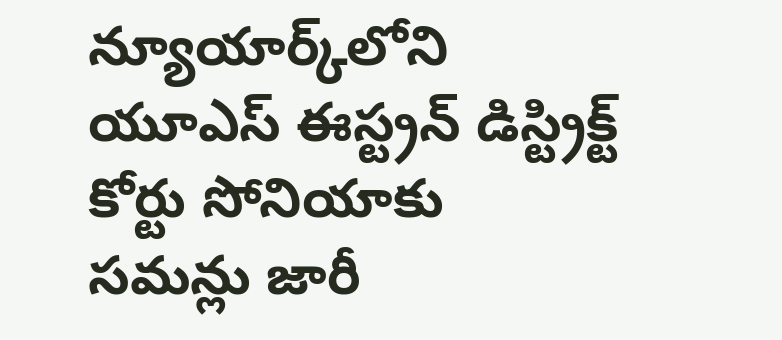న్యూయార్క్‌లోని యూఎస్ ఈస్ట్రన్ డిస్ట్రిక్ట్ కోర్టు సోనియాకు సమన్లు జారీ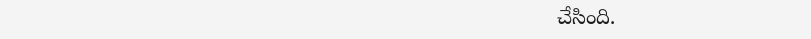చేసింది.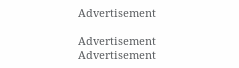Advertisement

Advertisement
Advertisement